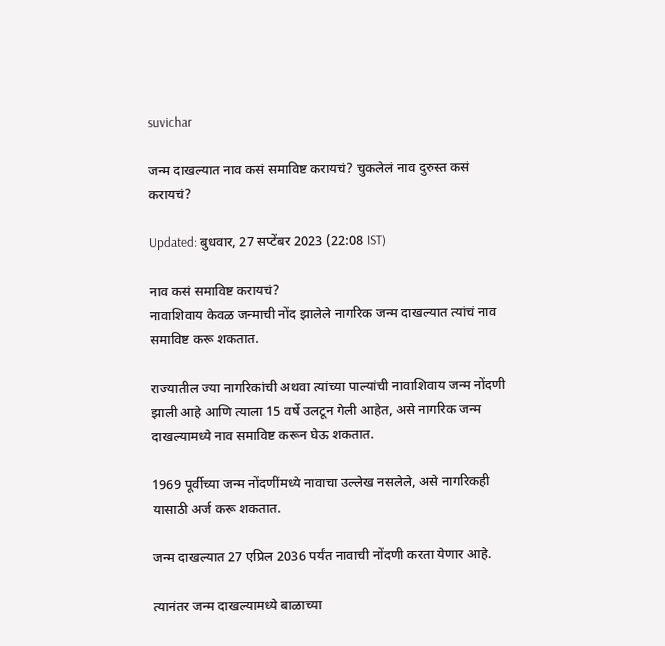suvichar

जन्म दाखल्यात नाव कसं समाविष्ट करायचं? चुकलेलं नाव दुरुस्त कसं करायचं?

Updated: बुधवार, 27 सप्टेंबर 2023 (22:08 IST)

नाव कसं समाविष्ट करायचं?
नावाशिवाय केवळ जन्माची नोंद झालेले नागरिक जन्म दाखल्यात त्यांचं नाव समाविष्ट करू शकतात.

राज्यातील ज्या नागरिकांची अथवा त्यांच्या पाल्यांची नावाशिवाय जन्म नोंदणी झाली आहे आणि त्याला 15 वर्षे उलटून गेली आहेत, असे नागरिक जन्म दाखल्यामध्ये नाव समाविष्ट करून घेऊ शकतात.

1969 पूर्वीच्या जन्म नोंदणींमध्ये नावाचा उल्लेख नसलेले, असे नागरिकही यासाठी अर्ज करू शकतात.

जन्म दाखल्यात 27 एप्रिल 2036 पर्यंत नावाची नोंदणी करता येणार आहे.

त्यानंतर जन्म दाखल्यामध्ये बाळाच्या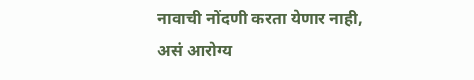नावाची नोंदणी करता येणार नाही, असं आरोग्य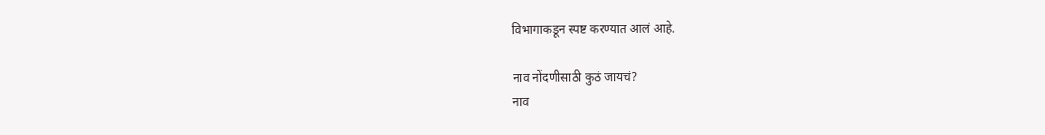विभागाकडून स्पष्ट करण्यात आलं आहे.

नाव नोंदणीसाठी कुठं जायचं?
नाव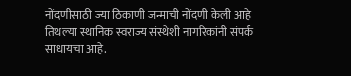नोंदणीसाठी ज्या ठिकाणी जन्माची नोंदणी केली आहे तिथल्या स्थानिक स्वराज्य संस्थेशी नागरिकांनी संपर्क साधायचा आहे.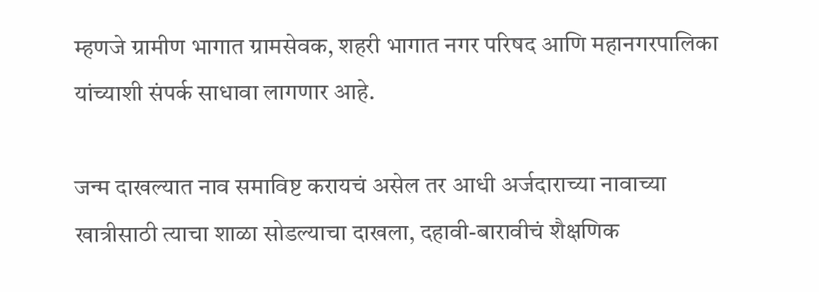म्हणजे ग्रामीण भागात ग्रामसेवक, शहरी भागात नगर परिषद आणि महानगरपालिका यांच्याशी संपर्क साधावा लागणार आहे.

जन्म दाखल्यात नाव समाविष्ट करायचं असेल तर आधी अर्जदाराच्या नावाच्या खात्रीसाठी त्याचा शाळा सोडल्याचा दाखला, दहावी-बारावीचं शैक्षणिक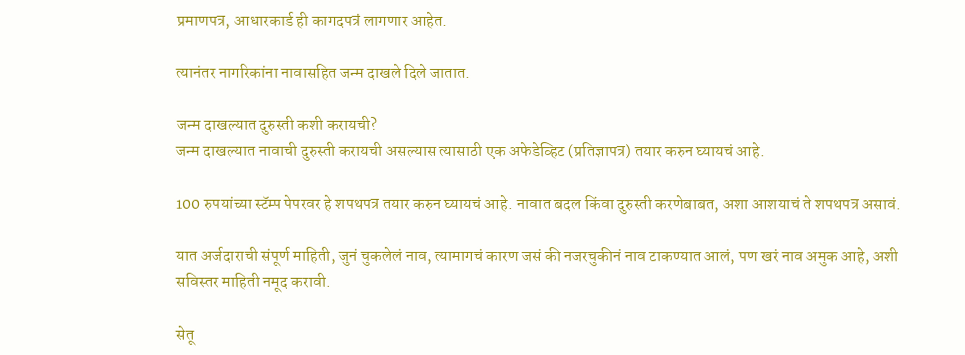प्रमाणपत्र, आधारकार्ड ही कागदपत्रं लागणार आहेत.

त्यानंतर नागरिकांना नावासहित जन्म दाखले दिले जातात.

जन्म दाखल्यात दुरुस्ती कशी करायची?
जन्म दाखल्यात नावाची दुरुस्ती करायची असल्यास त्यासाठी एक अफेडेव्हिट (प्रतिज्ञापत्र) तयार करुन घ्यायचं आहे.

100 रुपयांच्या स्टॅम्प पेपरवर हे शपथपत्र तयार करुन घ्यायचं आहे. नावात बदल किंवा दुरुस्ती करणेबाबत, अशा आशयाचं ते शपथपत्र असावं.

यात अर्जदाराची संपूर्ण माहिती, जुनं चुकलेलं नाव, त्यामागचं कारण जसं की नजरचुकीनं नाव टाकण्यात आलं, पण खरं नाव अमुक आहे, अशी सविस्तर माहिती नमूद करावी.

सेतू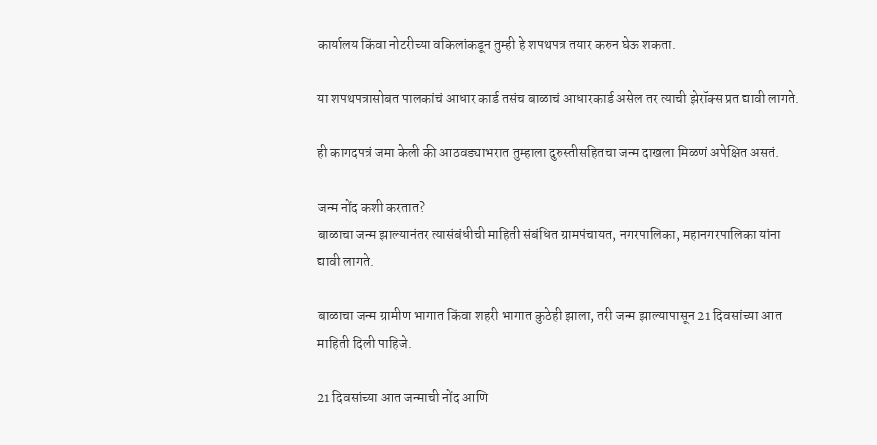कार्यालय किंवा नोटरीच्या वकिलांकडून तुम्ही हे शपथपत्र तयार करुन घेऊ शकता.

या शपथपत्रासोबत पालकांचं आधार कार्ड तसंच बाळाचं आधारकार्ड असेल तर त्याची झेरॉक्स प्रत द्यावी लागते.

ही कागदपत्रं जमा केली की आठवड्याभरात तुम्हाला दुरुस्तीसहितचा जन्म दाखला मिळणं अपेक्षित असतं.

जन्म नोंद कशी करतात?
बाळाचा जन्म झाल्यानंतर त्यासंबंधीची माहिती संबंधित ग्रामपंचायत, नगरपालिका, महानगरपालिका यांना द्यावी लागते.

बाळाचा जन्म ग्रामीण भागात किंवा शहरी भागात कुठेही झाला, तरी जन्म झाल्यापासून 21 दिवसांच्या आत माहिती दिली पाहिजे.

21 दिवसांच्या आत जन्माची नोंद आणि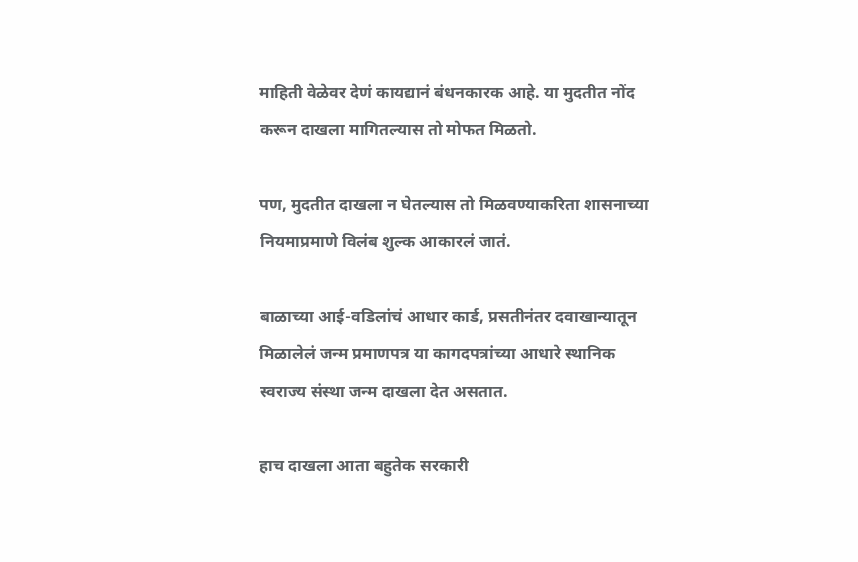माहिती वेळेवर देणं कायद्यानं बंधनकारक आहे. या मुदतीत नोंद करून दाखला मागितल्यास तो मोफत मिळतो.

पण, मुदतीत दाखला न घेतल्यास तो मिळवण्याकरिता शासनाच्या नियमाप्रमाणे विलंब शुल्क आकारलं जातं.

बाळाच्या आई-वडिलांचं आधार कार्ड, प्रसतीनंतर दवाखान्यातून मिळालेलं जन्म प्रमाणपत्र या कागदपत्रांच्या आधारे स्थानिक स्वराज्य संस्था जन्म दाखला देत असतात.

हाच दाखला आता बहुतेक सरकारी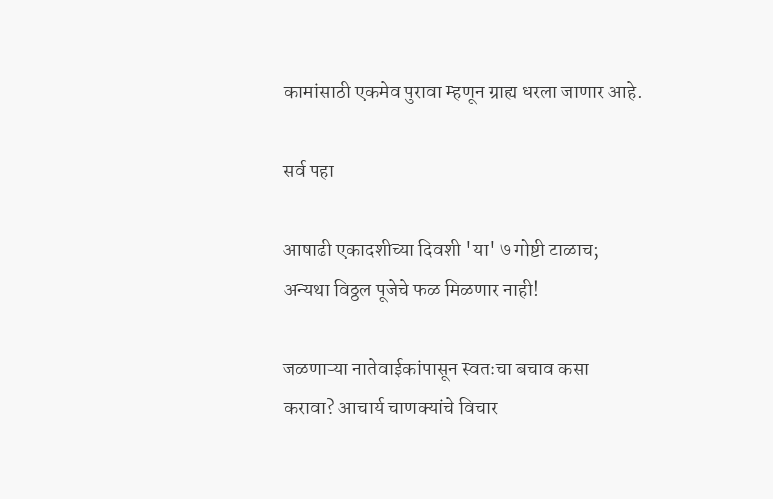कामांसाठी एकमेव पुरावा म्हणून ग्राह्य धरला जाणार आहे.

सर्व पहा

आषाढी एकादशीच्या दिवशी 'या' ७ गोष्टी टाळाच; अन्यथा विठ्ठल पूजेचे फळ मिळणार नाही!

जळणाऱ्या नातेवाईकांपासून स्वतःचा बचाव कसा करावा? आचार्य चाणक्यांचे विचार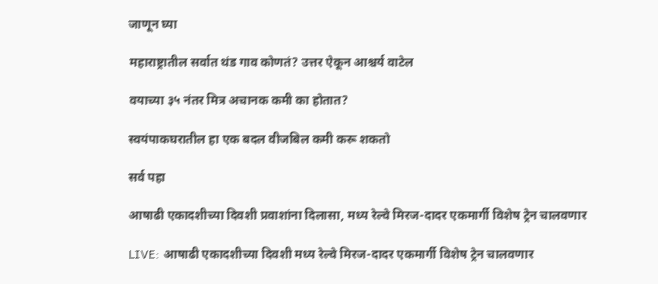जाणून घ्या

महाराष्ट्रातील सर्वात थंड गाव कोणतं? उत्तर ऐकून आश्चर्य वाटेल

वयाच्या ३५ नंतर मित्र अचानक कमी का होतात?

स्वयंपाकघरातील हा एक बदल वीजबिल कमी करू शकतो

सर्व पहा

आषाढी एकादशीच्या दिवशी प्रवाशांना दिलासा, मध्य रेल्वे मिरज-दादर एकमार्गी विशेष ट्रेन चालवणार

LIVE: आषाढी एकादशीच्या दिवशी मध्य रेल्वे मिरज-दादर एकमार्गी विशेष ट्रेन चालवणार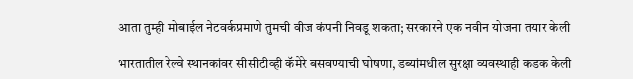आता तुम्ही मोबाईल नेटवर्कप्रमाणे तुमची वीज कंपनी निवडू शकता; सरकारने एक नवीन योजना तयार केली

भारतातील रेल्वे स्थानकांवर सीसीटीव्ही कॅमेरे बसवण्याची घोषणा, डब्यांमधील सुरक्षा व्यवस्थाही कडक केली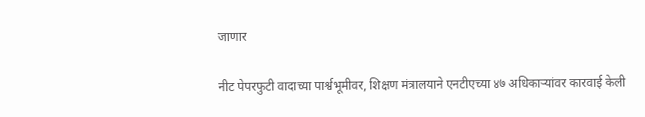जाणार

नीट पेपरफुटी वादाच्या पार्श्वभूमीवर, शिक्षण मंत्रालयाने एनटीएच्या ४७ अधिकाऱ्यांवर कारवाई केली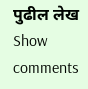पुढील लेख
Show comments